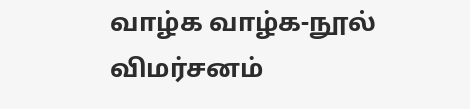வாழ்க வாழ்க-நூல் விமர்சனம்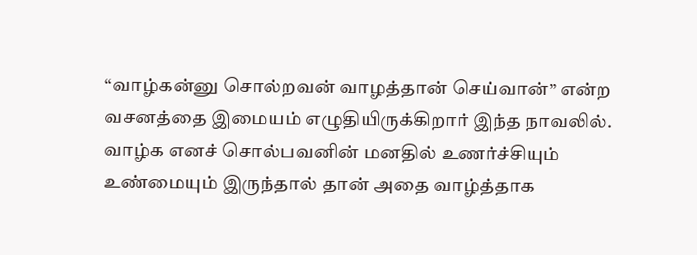“வாழ்கன்னு சொல்றவன் வாழத்தான் செய்வான்” என்ற வசனத்தை இமையம் எழுதியிருக்கிறார் இந்த நாவலில். வாழ்க எனச் சொல்பவனின் மனதில் உணர்ச்சியும் உண்மையும் இருந்தால் தான் அதை வாழ்த்தாக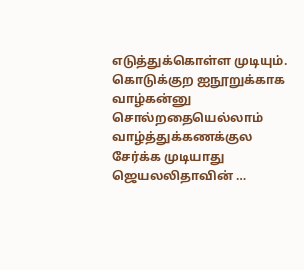எடுத்துக்கொள்ள முடியும். கொடுக்குற ஐநூறுக்காக வாழ்கன்னு சொல்றதையெல்லாம் வாழ்த்துக்கணக்குல சேர்க்க முடியாது ஜெயலலிதாவின் …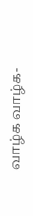வாழ்க வாழ்க-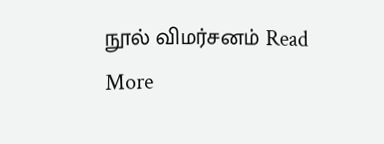நூல் விமர்சனம் Read More